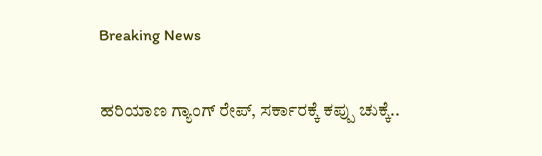Breaking News

ಹರಿಯಾಣ ಗ್ಯಾಂಗ್ ರೇಪ್, ಸರ್ಕಾರಕ್ಕೆ ಕಪ್ಪು ಚುಕ್ಕೆ..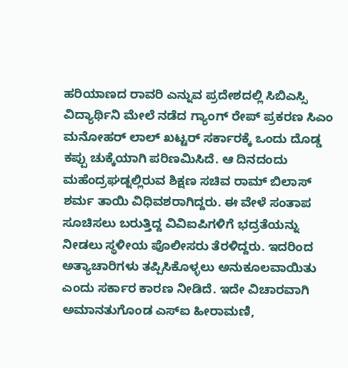ಹರಿಯಾಣದ ರಾವರಿ ಎನ್ನುವ ಪ್ರದೇಶದಲ್ಲಿ ಸಿಬಿಎಸ್ಸಿ ವಿದ್ಯಾರ್ಥಿನಿ ಮೇಲೆ ನಡೆದ ಗ್ಯಾಂಗ್ ರೇಪ್ ಪ್ರಕರಣ ಸಿಎಂ ಮನೋಹರ್ ಲಾಲ್ ಖಟ್ಟರ್ ಸರ್ಕಾರಕ್ಕೆ ಒಂದು ದೊಡ್ಡ ಕಪ್ಪು ಚುಕ್ಕೆಯಾಗಿ ಪರಿಣಮಿಸಿದೆ. ಆ ದಿನದಂದು ಮಹೆಂದ್ರಘಡ್ನಲ್ಲಿರುವ ಶಿಕ್ಷಣ ಸಚಿವ ರಾಮ್ ಬಿಲಾಸ್ ಶರ್ಮ ತಾಯಿ ವಿಧಿವಶರಾಗಿದ್ದರು. ಈ ವೇಳೆ ಸಂತಾಪ ಸೂಚಿಸಲು ಬರುತ್ತಿದ್ದ ವಿವಿಐಪಿಗಳಿಗೆ ಭದ್ರತೆಯನ್ನು ನೀಡಲು ಸ್ಥಳೀಯ ಪೊಲೀಸರು ತೆರಳಿದ್ದರು. ಇದರಿಂದ ಅತ್ಯಾಚಾರಿಗಳು ತಪ್ಪಿಸಿಕೊಳ್ಳಲು ಅನುಕೂಲವಾಯಿತು ಎಂದು ಸರ್ಕಾರ ಕಾರಣ ನೀಡಿದೆ. ಇದೇ ವಿಚಾರವಾಗಿ ಅಮಾನತುಗೊಂಡ ಎಸ್ಐ ಹೀರಾಮಣಿ,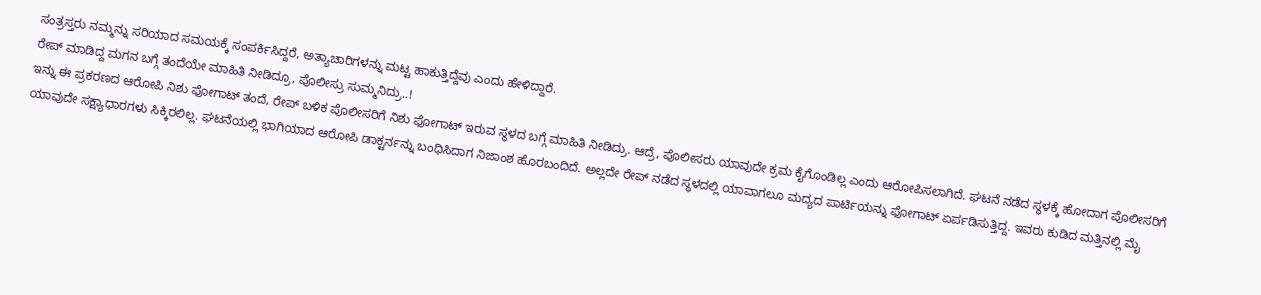ಸಂತ್ರಸ್ತರು ನಮ್ಮನ್ನು ಸರಿಯಾದ ಸಮಯಕ್ಕೆ ಸಂಪರ್ಕಿಸಿದ್ದರೆ, ಅತ್ಯಾಚಾರಿಗಳನ್ನು ಮಟ್ಟ ಹಾಕುತ್ತಿದ್ದೆವು ಎಂದು ಹೇಳಿದ್ದಾರೆ.
ರೇಪ್ ಮಾಡಿದ್ದ ಮಗನ ಬಗ್ಗೆ ತಂದೆಯೇ ಮಾಹಿತಿ ನೀಡಿದ್ರೂ, ಪೊಲೀಸ್ರು ಸುಮ್ಮನಿದ್ರು..!
ಇನ್ನು ಈ ಪ್ರಕರಣದ ಆರೋಪಿ ನಿಶು ಫೋಗಾಟ್ ತಂದೆ, ರೇಪ್ ಬಳಿಕ ಪೊಲೀಸರಿಗೆ ನಿಶು ಫೋಗಾಟ್ ಇರುವ ಸ್ಥಳದ ಬಗ್ಗೆ ಮಾಹಿತಿ ನೀಡಿದ್ರು. ಆದ್ರೆ, ಪೊಲೀಸರು ಯಾವುದೇ ಕ್ರಮ ಕೈಗೊಂಡಿಲ್ಲ ಎಂದು ಆರೋಪಿಸಲಾಗಿದೆ. ಘಟನೆ ನಡೆದ ಸ್ಥಳಕ್ಕೆ ಹೋದಾಗ ಪೊಲೀಸರಿಗೆ ಯಾವುದೇ ಸಕ್ಷ್ಯಾಧಾರಗಳು ಸಿಕ್ಕಿರಲಿಲ್ಲ. ಘಟನೆಯಲ್ಲಿ ಭಾಗಿಯಾದ ಆರೋಪಿ ಡಾಕ್ಟರ್ನನ್ನು ಬಂಧಿಸಿದಾಗ ನಿಜಾಂಶ ಹೊರಬಂದಿದೆ. ಅಲ್ಲದೇ ರೇಪ್ ನಡೆದ ಸ್ಥಳದಲ್ಲಿ ಯಾವಾಗಲೂ ಮದ್ಯದ ಪಾರ್ಟಿಯನ್ನು ಫೋಗಾಟ್ ಏರ್ಪಡಿಸುತ್ತಿದ್ದ. ಇವರು ಕುಡಿದ ಮತ್ತಿನಲ್ಲಿ ಮೈ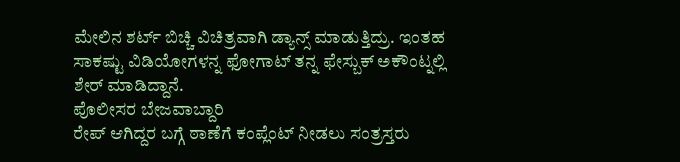ಮೇಲಿನ ಶರ್ಟ್ ಬಿಚ್ಚಿ ವಿಚಿತ್ರವಾಗಿ ಡ್ಯಾನ್ಸ್ ಮಾಡುತ್ತಿದ್ರು. ಇಂತಹ ಸಾಕಷ್ಟು ವಿಡಿಯೋಗಳನ್ನ ಫೋಗಾಟ್ ತನ್ನ ಫೇಸ್ಬುಕ್ ಅಕೌಂಟ್ನಲ್ಲಿ ಶೇರ್ ಮಾಡಿದ್ದಾನೆ.
ಪೊಲೀಸರ ಬೇಜವಾಬ್ದಾರಿ
ರೇಪ್ ಆಗಿದ್ದರ ಬಗ್ಗೆ ಠಾಣೆಗೆ ಕಂಪ್ಲೆಂಟ್ ನೀಡಲು ಸಂತ್ರಸ್ತರು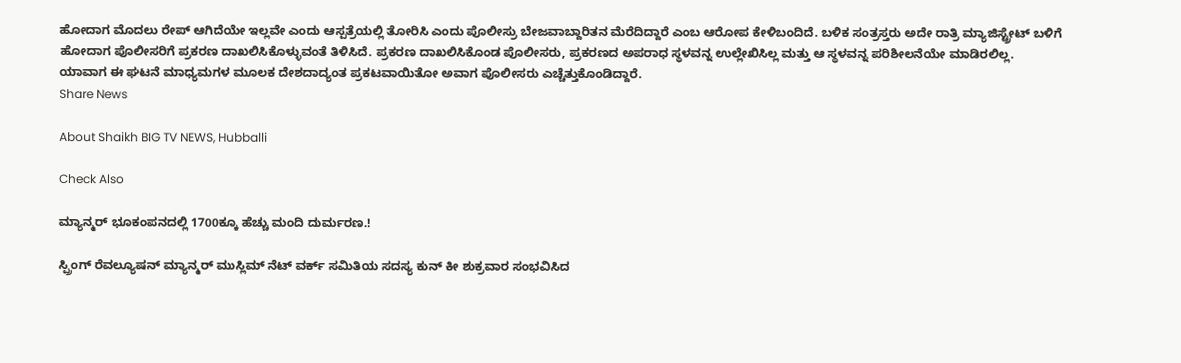ಹೋದಾಗ ಮೊದಲು ರೇಪ್ ಆಗಿದೆಯೇ ಇಲ್ಲವೇ ಎಂದು ಆಸ್ಪತ್ರೆಯಲ್ಲಿ ತೋರಿಸಿ ಎಂದು ಪೊಲೀಸ್ರು ಬೇಜವಾಬ್ದಾರಿತನ ಮೆರೆದಿದ್ದಾರೆ ಎಂಬ ಆರೋಪ ಕೇಳಿಬಂದಿದೆ. ಬಳಿಕ ಸಂತ್ರಸ್ತರು ಅದೇ ರಾತ್ರಿ ಮ್ಯಾಜಿಸ್ಟ್ರೇಟ್ ಬಳಿಗೆ ಹೋದಾಗ ಪೊಲೀಸರಿಗೆ ಪ್ರಕರಣ ದಾಖಲಿಸಿಕೊಳ್ಳುವಂತೆ ತಿಳಿಸಿದೆ. ಪ್ರಕರಣ ದಾಖಲಿಸಿಕೊಂಡ ಪೊಲೀಸರು, ಪ್ರಕರಣದ ಅಪರಾಧ ಸ್ಥಳವನ್ನ ಉಲ್ಲೇಖಿಸಿಲ್ಲ ಮತ್ತು ಆ ಸ್ಥಳವನ್ನ ಪರಿಶೀಲನೆಯೇ ಮಾಡಿರಲಿಲ್ಲ. ಯಾವಾಗ ಈ ಘಟನೆ ಮಾಧ್ಯಮಗಳ ಮೂಲಕ ದೇಶದಾದ್ಯಂತ ಪ್ರಕಟವಾಯಿತೋ ಅವಾಗ ಪೊಲೀಸರು ಎಚ್ಚೆತ್ತುಕೊಂಡಿದ್ದಾರೆ.
Share News

About Shaikh BIG TV NEWS, Hubballi

Check Also

ಮ್ಯಾನ್ಮರ್ ಭೂಕಂಪನದಲ್ಲಿ 1700ಕ್ಕೂ ಹೆಚ್ಚು ಮಂದಿ ದುರ್ಮರಣ.!

ಸ್ಪ್ರಿಂಗ್ ರೆವಲ್ಯೂಷನ್ ಮ್ಯಾನ್ಮರ್ ಮುಸ್ಲಿಮ್ ನೆಟ್ ವರ್ಕ್ ಸಮಿತಿಯ ಸದಸ್ಯ ಕುನ್ ಕೀ ಶುಕ್ರವಾರ ಸಂಭವಿಸಿದ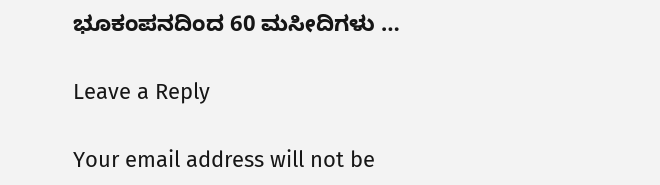ಭೂಕಂಪನದಿಂದ 60 ಮಸೀದಿಗಳು …

Leave a Reply

Your email address will not be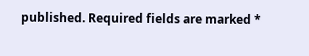published. Required fields are marked *